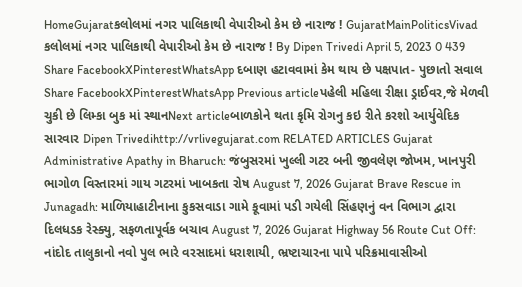HomeGujaratકલોલમાં નગર પાલિકાથી વેપારીઓ કેમ છે નારાજ ! GujaratMainPoliticsVivad કલોલમાં નગર પાલિકાથી વેપારીઓ કેમ છે નારાજ ! By Dipen Trivedi April 5, 2023 0 439 Share FacebookXPinterestWhatsApp દબાણ હટાવવામાં કેમ થાય છે પક્ષપાત- પુછાતો સવાલ Share FacebookXPinterestWhatsApp Previous articleપહેલી મહિલા રીક્ષા ડ્રાઈવર,જે મેળવી ચુકી છે લિમ્કા બુક માં સ્થાનNext articleબાળકોને થતા કૃમિ રોગનુ કઇ રીતે કરશો આર્યુવેદિક સારવાર Dipen Trivedihttp://vrlivegujarat.com RELATED ARTICLES Gujarat Administrative Apathy in Bharuch: જંબુસરમાં ખુલ્લી ગટર બની જીવલેણ જોખમ, ખાનપુરી ભાગોળ વિસ્તારમાં ગાય ગટરમાં ખાબકતા રોષ August 7, 2026 Gujarat Brave Rescue in Junagadh: માળિયાહાટીનાના કુકસવાડા ગામે કૂવામાં પડી ગયેલી સિંહણનું વન વિભાગ દ્વારા દિલધડક રેસ્ક્યુ, સફળતાપૂર્વક બચાવ August 7, 2026 Gujarat Highway 56 Route Cut Off: નાંદોદ તાલુકાનો નવો પુલ ભારે વરસાદમાં ધરાશાયી, ભ્રષ્ટાચારના પાપે પરિક્રમાવાસીઓ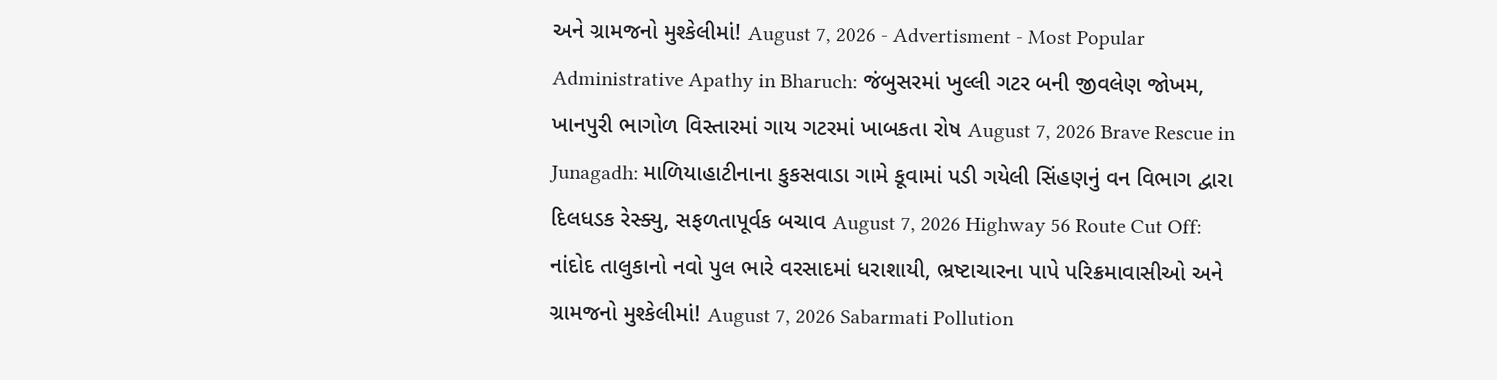અને ગ્રામજનો મુશ્કેલીમાં! August 7, 2026 - Advertisment - Most Popular Administrative Apathy in Bharuch: જંબુસરમાં ખુલ્લી ગટર બની જીવલેણ જોખમ, ખાનપુરી ભાગોળ વિસ્તારમાં ગાય ગટરમાં ખાબકતા રોષ August 7, 2026 Brave Rescue in Junagadh: માળિયાહાટીનાના કુકસવાડા ગામે કૂવામાં પડી ગયેલી સિંહણનું વન વિભાગ દ્વારા દિલધડક રેસ્ક્યુ, સફળતાપૂર્વક બચાવ August 7, 2026 Highway 56 Route Cut Off: નાંદોદ તાલુકાનો નવો પુલ ભારે વરસાદમાં ધરાશાયી, ભ્રષ્ટાચારના પાપે પરિક્રમાવાસીઓ અને ગ્રામજનો મુશ્કેલીમાં! August 7, 2026 Sabarmati Pollution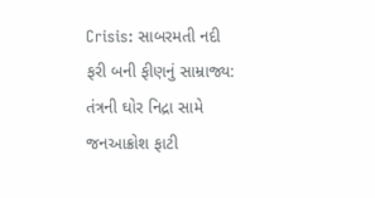Crisis: સાબરમતી નદી ફરી બની ફીણનું સામ્રાજ્ય: તંત્રની ઘોર નિદ્રા સામે જનઆક્રોશ ફાટી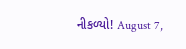નીકળ્યો! August 7,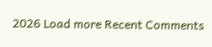2026 Load more Recent Comments